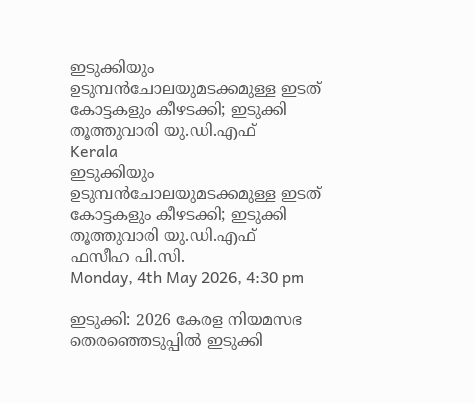ഇടുക്കിയും ഉടുമ്പന്‍ചോലയുമടക്കമുള്ള ഇടത് കോട്ടകളും കീഴടക്കി; ഇടുക്കി തൂത്തുവാരി യു.ഡി.എഫ്
Kerala
ഇടുക്കിയും ഉടുമ്പന്‍ചോലയുമടക്കമുള്ള ഇടത് കോട്ടകളും കീഴടക്കി; ഇടുക്കി തൂത്തുവാരി യു.ഡി.എഫ്
ഫസീഹ പി.സി.
Monday, 4th May 2026, 4:30 pm

ഇടുക്കി: 2026 കേരള നിയമസഭ തെരഞ്ഞെടുപ്പില്‍ ഇടുക്കി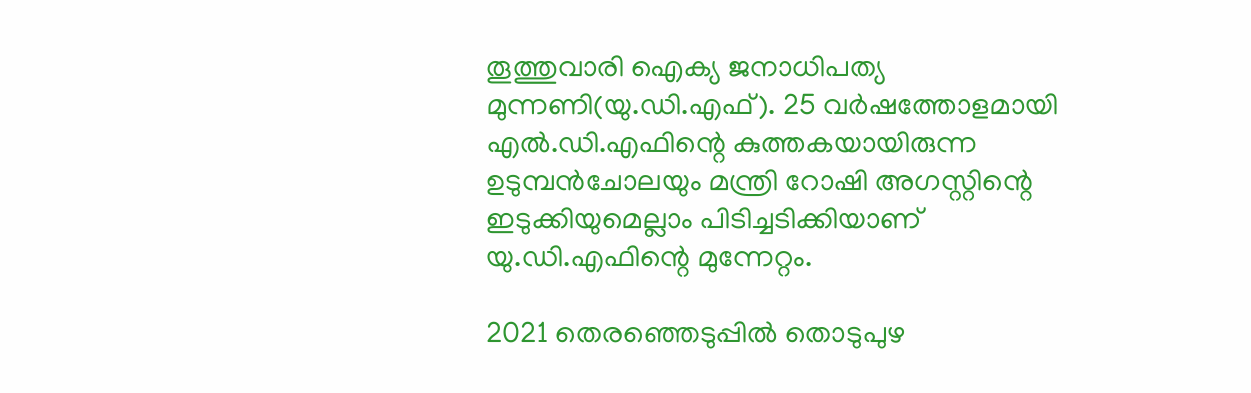തൂത്തുവാരി ഐക്യ ജനാധിപത്യ മുന്നണി(യു.ഡി.എഫ്). 25 വര്‍ഷത്തോളമായി എല്‍.ഡി.എഫിന്റെ കുത്തകയായിരുന്ന ഉടുമ്പന്‍ചോലയും മന്ത്രി റോഷി അഗസ്റ്റിന്റെ ഇടുക്കിയുമെല്ലാം പിടിച്ചടിക്കിയാണ് യു.ഡി.എഫിന്റെ മുന്നേറ്റം.

2021 തെരഞ്ഞെടുപ്പില്‍ തൊടുപുഴ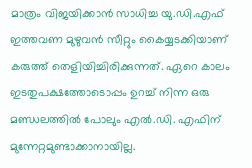മാത്രം വിജയിക്കാന്‍ സാധിച്ച യു.ഡി.എഫ് ഇത്തവണ മുഴുവന്‍ സീറ്റും കൈയ്യടക്കിയാണ് കരുത്ത് തെളിയിച്ചിരിക്കുന്നത്. ഏറെ കാലം ഇടതുപക്ഷത്തോടൊപ്പം ഉറച്ച് നിന്ന ഒരു മണ്ഡലത്തില്‍ പോലും എല്‍.ഡി. എഫിന് മുന്നേറ്റമുണ്ടാക്കാനായില്ല.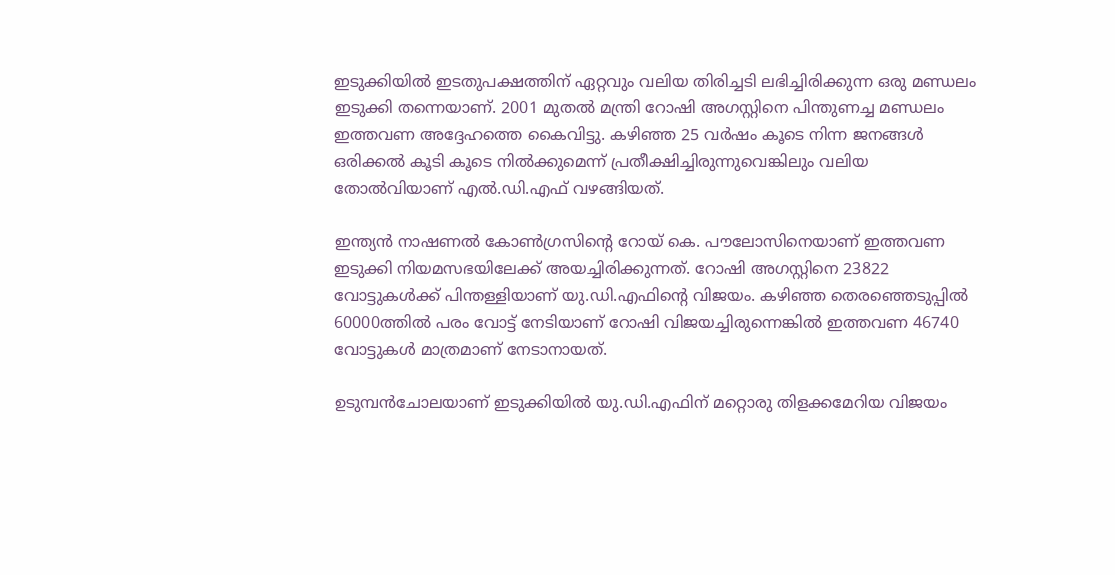ഇടുക്കിയില്‍ ഇടതുപക്ഷത്തിന് ഏറ്റവും വലിയ തിരിച്ചടി ലഭിച്ചിരിക്കുന്ന ഒരു മണ്ഡലം ഇടുക്കി തന്നെയാണ്. 2001 മുതല്‍ മന്ത്രി റോഷി അഗസ്റ്റിനെ പിന്തുണച്ച മണ്ഡലം ഇത്തവണ അദ്ദേഹത്തെ കൈവിട്ടു. കഴിഞ്ഞ 25 വര്‍ഷം കൂടെ നിന്ന ജനങ്ങള്‍ ഒരിക്കല്‍ കൂടി കൂടെ നില്‍ക്കുമെന്ന് പ്രതീക്ഷിച്ചിരുന്നുവെങ്കിലും വലിയ തോല്‍വിയാണ് എല്‍.ഡി.എഫ് വഴങ്ങിയത്.

ഇന്ത്യന്‍ നാഷണല്‍ കോണ്‍ഗ്രസിന്റെ റോയ് കെ. പൗലോസിനെയാണ് ഇത്തവണ ഇടുക്കി നിയമസഭയിലേക്ക് അയച്ചിരിക്കുന്നത്. റോഷി അഗസ്റ്റിനെ 23822 വോട്ടുകള്‍ക്ക് പിന്തള്ളിയാണ് യു.ഡി.എഫിന്റെ വിജയം. കഴിഞ്ഞ തെരഞ്ഞെടുപ്പില്‍ 60000ത്തില്‍ പരം വോട്ട് നേടിയാണ് റോഷി വിജയച്ചിരുന്നെങ്കില്‍ ഇത്തവണ 46740 വോട്ടുകള്‍ മാത്രമാണ് നേടാനായത്.

ഉടുമ്പന്‍ചോലയാണ് ഇടുക്കിയില്‍ യു.ഡി.എഫിന് മറ്റൊരു തിളക്കമേറിയ വിജയം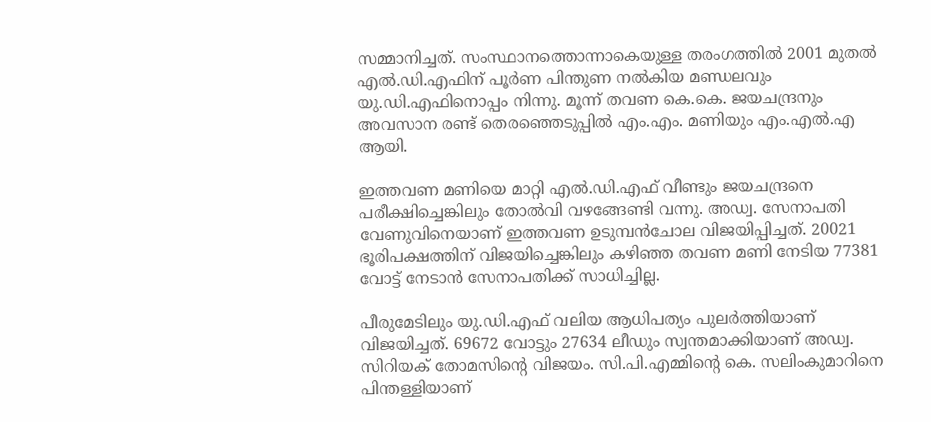സമ്മാനിച്ചത്. സംസ്ഥാനത്തൊന്നാകെയുള്ള തരംഗത്തില്‍ 2001 മുതല്‍ എല്‍.ഡി.എഫിന് പൂര്‍ണ പിന്തുണ നല്‍കിയ മണ്ഡലവും യു.ഡി.എഫിനൊപ്പം നിന്നു. മൂന്ന് തവണ കെ.കെ. ജയചന്ദ്രനും അവസാന രണ്ട് തെരഞ്ഞെടുപ്പില്‍ എം.എം. മണിയും എം.എല്‍.എ ആയി.

ഇത്തവണ മണിയെ മാറ്റി എല്‍.ഡി.എഫ് വീണ്ടും ജയചന്ദ്രനെ പരീക്ഷിച്ചെങ്കിലും തോല്‍വി വഴങ്ങേണ്ടി വന്നു. അഡ്വ. സേനാപതി വേണുവിനെയാണ് ഇത്തവണ ഉടുമ്പന്‍ചോല വിജയിപ്പിച്ചത്. 20021 ഭൂരിപക്ഷത്തിന് വിജയിച്ചെങ്കിലും കഴിഞ്ഞ തവണ മണി നേടിയ 77381 വോട്ട് നേടാന്‍ സേനാപതിക്ക് സാധിച്ചില്ല.

പീരുമേടിലും യു.ഡി.എഫ് വലിയ ആധിപത്യം പുലര്‍ത്തിയാണ് വിജയിച്ചത്. 69672 വോട്ടും 27634 ലീഡും സ്വന്തമാക്കിയാണ് അഡ്വ. സിറിയക് തോമസിന്റെ വിജയം. സി.പി.എമ്മിന്റെ കെ. സലിംകുമാറിനെ പിന്തള്ളിയാണ്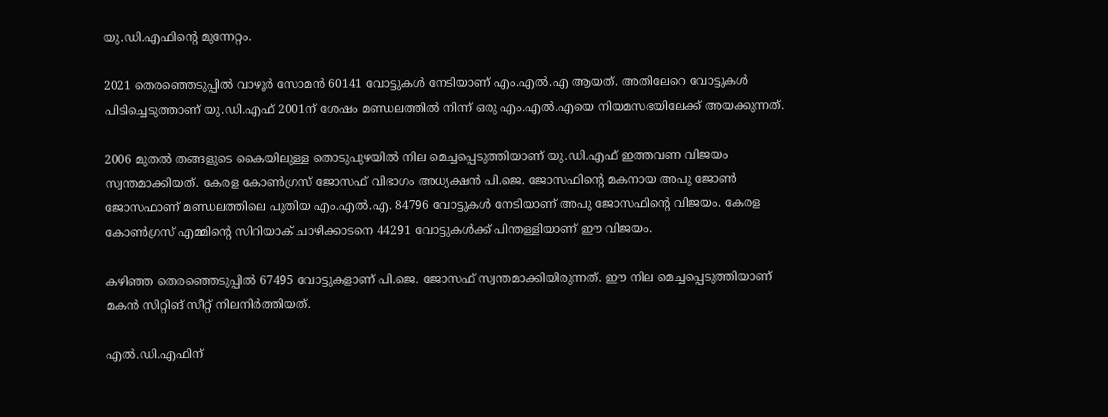യു.ഡി.എഫിന്റെ മുന്നേറ്റം.

2021 തെരഞ്ഞെടുപ്പില്‍ വാഴൂര്‍ സോമന്‍ 60141 വോട്ടുകള്‍ നേടിയാണ് എം.എല്‍.എ ആയത്. അതിലേറെ വോട്ടുകള്‍ പിടിച്ചെടുത്താണ് യു.ഡി.എഫ് 2001ന് ശേഷം മണ്ഡലത്തില്‍ നിന്ന് ഒരു എം.എല്‍.എയെ നിയമസഭയിലേക്ക് അയക്കുന്നത്.

2006 മുതല്‍ തങ്ങളുടെ കൈയിലുള്ള തൊടുപുഴയില്‍ നില മെച്ചപ്പെടുത്തിയാണ് യു.ഡി.എഫ് ഇത്തവണ വിജയം സ്വന്തമാക്കിയത്. കേരള കോണ്‍ഗ്രസ് ജോസഫ് വിഭാഗം അധ്യക്ഷന്‍ പി.ജെ. ജോസഫിന്റെ മകനായ അപു ജോണ്‍ ജോസഫാണ് മണ്ഡലത്തിലെ പുതിയ എം.എല്‍.എ. 84796 വോട്ടുകള്‍ നേടിയാണ് അപു ജോസഫിന്റെ വിജയം. കേരള കോണ്‍ഗ്രസ് എമ്മിന്റെ സിറിയാക് ചാഴിക്കാടനെ 44291 വോട്ടുകള്‍ക്ക് പിന്തള്ളിയാണ് ഈ വിജയം.

കഴിഞ്ഞ തെരഞ്ഞെടുപ്പില്‍ 67495 വോട്ടുകളാണ് പി.ജെ. ജോസഫ് സ്വന്തമാക്കിയിരുന്നത്. ഈ നില മെച്ചപ്പെടുത്തിയാണ് മകന്‍ സിറ്റിങ് സീറ്റ് നിലനിര്‍ത്തിയത്.

എല്‍.ഡി.എഫിന്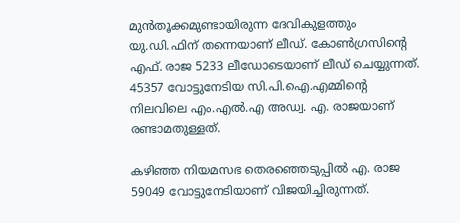മുന്‍തൂക്കമുണ്ടായിരുന്ന ദേവികുളത്തും യു.ഡി.ഫിന് തന്നെയാണ് ലീഡ്. കോണ്‍ഗ്രസിന്റെ എഫ്. രാജ 5233 ലീഡോടെയാണ് ലീഡ് ചെയ്യുന്നത്. 45357 വോട്ടുനേടിയ സി.പി.ഐ.എമ്മിന്റെ നിലവിലെ എം.എല്‍.എ അഡ്വ. എ. രാജയാണ് രണ്ടാമതുള്ളത്.

കഴിഞ്ഞ നിയമസഭ തെരഞ്ഞെടുപ്പില്‍ എ. രാജ 59049 വോട്ടുനേടിയാണ് വിജയിച്ചിരുന്നത്.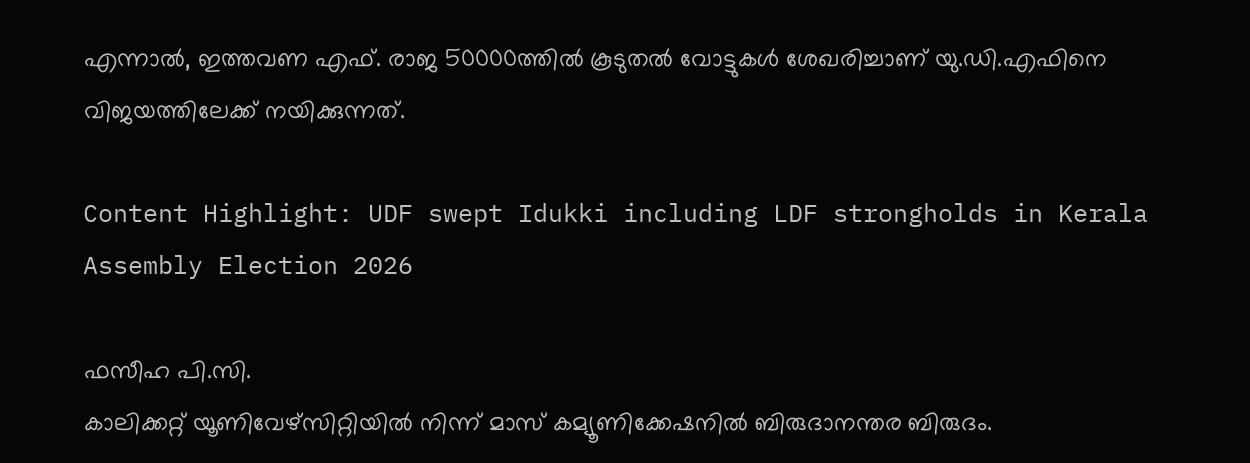എന്നാല്‍, ഇത്തവണ എഫ്. രാജ 50000ത്തില്‍ കൂടുതല്‍ വോട്ടുകള്‍ ശേഖരിച്ചാണ് യു.ഡി.എഫിനെ വിജയത്തിലേക്ക് നയിക്കുന്നത്.

Content Highlight: UDF swept Idukki including LDF strongholds in Kerala Assembly Election 2026

ഫസീഹ പി.സി.
കാലിക്കറ്റ് യൂണിവേഴ്‌സിറ്റിയില്‍ നിന്ന് മാസ് കമ്യൂണിക്കേഷനില്‍ ബിരുദാനന്തര ബിരുദം.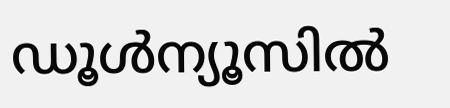ഡൂള്‍ന്യൂസില്‍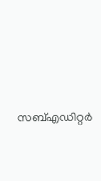സബ്എഡിറ്റര്‍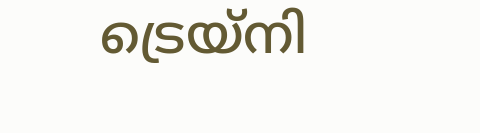ട്രെയ്‌നി